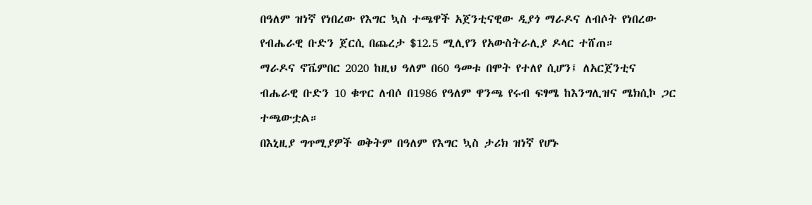በዓለም ዝነኛ የነበረው የእግር ኳስ ተጫዋች አጀንቲናዊው ዲያጎ ማራዶና ለብሶት የነበረው የብሔራዊ ቡድን ጀርሲ በጨረታ $12.5 ሚሊየን የአውስትራሊያ ዶላር ተሸጠ።
ማራዶና ኖቬምበር 2020 ከዚህ ዓለም በ60 ዓመቱ በሞት የተለየ ሲሆን፤ ለአርጀንቲና ብሔራዊ ቡድን 10 ቁጥር ለብሶ በ1986 የዓለም ዋንጫ የሩብ ፍፃሜ ከእንግሊዝና ሜክሲኮ ጋር ተጫውቷል።
በእኒዚያ ግጥሚያዎች ወቅትም በዓለም የእግር ኳስ ታሪክ ዝነኛ የሆኑ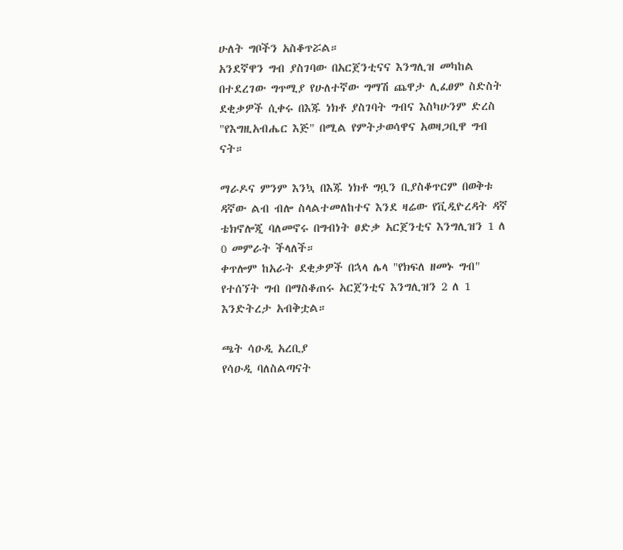ሁለት ግቦችን አስቆጥሯል።
አንደኛዋን ግብ ያስገባው በአርጀንቲናና እንግሊዝ መካከል በተደረገው ግጥሚያ የሁለተኛው ግማሽ ጨዋታ ሊፈፀም ስድስት ደቂቃዎች ሲቀሩ በእጁ ነክቶ ያስገባት ግብና እስካሁንም ድረስ "የእግዚአብሔር እጅ" በሚል የምትታወሳዋና አወዛጋቢዋ ግብ ናት።

ማራዶና ምንም እንኳ በእጁ ነክቶ ግቧን ቢያስቆጥርም በወቅቱ ዳኛው ልብ ብሎ ስላልተመለከተና እንደ ዛሬው የቪዲዮረዳት ዳኛ ቴክኖሎጂ ባለመኖሩ በግብነት ፀድቃ አርጀንቲና እንግሊዝን 1 ለ 0 መምራት ችላለች።
ቀጥሎም ከአራት ደቂቃዎች በኋላ ሌላ "የክፍለ ዘመኑ ግብ" የተሰኘት ግብ በማስቆጠሩ አርጀንቲና እንግሊዝን 2 ለ 1 እንድትረታ አብቅቷል።

ጫት ሳዑዲ አረቢያ
የሳዑዲ ባለስልጣናት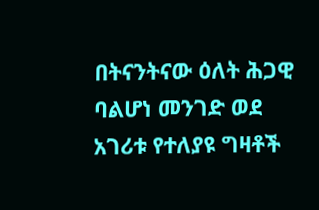በትናንትናው ዕለት ሕጋዊ ባልሆነ መንገድ ወደ አገሪቱ የተለያዩ ግዛቶች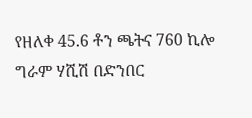የዘለቀ 45.6 ቶን ጫትና 760 ኪሎ ግራም ሃሺሽ በድንበር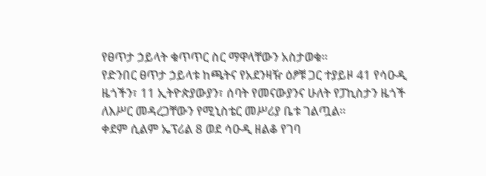የፀጥታ ኃይላት ቁጥጥር ስር ማዋላቸውን አስታወቁ።
የድንበር ፀጥታ ኃይላቱ ከጫትና የአደንዛዥ ዕፆቹ ጋር ተያይዞ 41 የሳዑዲ ዜጎችን፣ 11 ኢትዮጵያውያን፣ ሰባት የመናውያንና ሁለት የፓኪስታን ዜጎች ለእሥር መዳረጋቸውን የሚኒስቴር መሥሪያ ቤቱ ገልጧል።
ቀደም ሲልም ኤፕሪል 8 ወደ ሳዑዲ ዘልቆ የገባ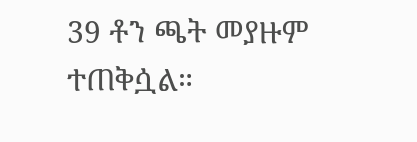39 ቶን ጫት መያዙም ተጠቅሷል።